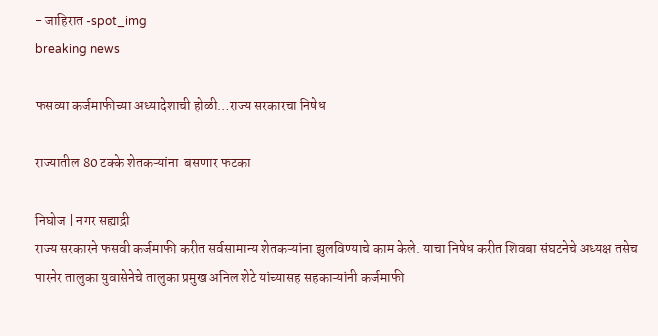- जाहिरात -spot_img
breaking news

फसव्या कर्जमाफीच्या अध्यादेशाची होळी…राज्य सरकारचा निषेध

राज्यातील 80 टक्के शेतकऱ्यांना  बसणार फटका

निघोज | नगर सह्याद्री
राज्य सरकारने फसवी कर्जमाफी करीत सर्वसामान्य शेतकऱ्यांना झुलविण्याचे काम केले. याचा निषेध करीत शिवबा संघटनेचे अध्यक्ष तसेच पारनेर तालुका युवासेनेचे तालुका प्रमुख अनिल शेटे यांच्यासह सहकाऱ्यांनी कर्जमाफी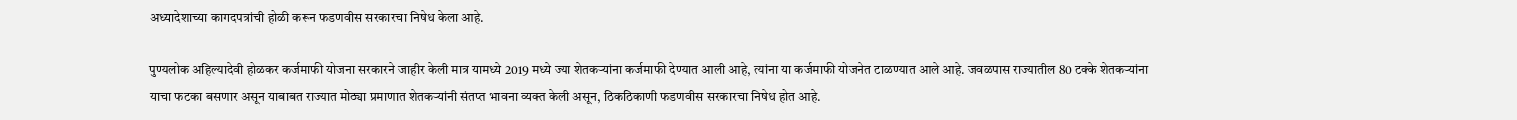अध्यादेशाच्या कागदपत्रांची होळी करून फडणवीस सरकारचा निषेध केला आहे.

पुण्यलोक अहिल्यादेवी होळकर कर्जमाफी योजना सरकारने जाहीर केली मात्र यामध्ये 2019 मध्ये ज्या शेतकऱ्यांना कर्जमाफी देण्यात आली आहे, त्यांना या कर्जमाफी योजनेत टाळण्यात आले आहे. जवळपास राज्यातील 80 टक्के शेतकऱ्यांना याचा फटका बसणार असून याबाबत राज्यात मोठ्या प्रमाणात शेतकऱ्यांनी संतप्त भावना व्यक्त केली असून, ठिकठिकाणी फडणवीस सरकारचा निषेध होत आहे.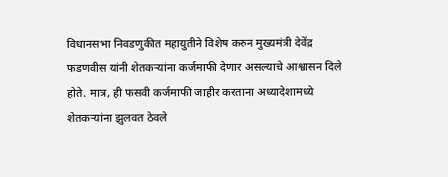विधानसभा निवडणुकीत महायुतीने विशेष करुन मुख्यमंत्री देवेंद्र फडणवीस यांनी शेतकऱ्यांना कर्जमाफी देणार असल्याचे आश्वासन दिले होते. मात्र, ही फसवी कर्जमाफी जाहीर करताना अध्यादेशामध्ये शेतकऱ्यांना झुलवत ठेवले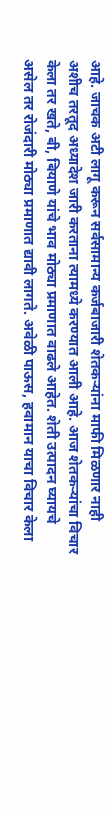आहे. जाचक अटी लागू करून सर्वसामान्य कर्जबाजारी शेतकऱ्यांना माफी मिळणार नाही अशीच तरतूद अध्यादेश जारी करताना त्यामध्ये करण्यात आली आहे. आज शेतकऱ्यांचा विचार केला तर खते, बी, बियाणे यांचे भाव मोठ्या प्रमाणात वाढले आहेत. शेती उत्पादन घ्यायचे असेल तर रोजंदारी मोठ्या प्रमाणात द्यावी लागते. अवेळी पाऊस, हवामान याचा विचार केला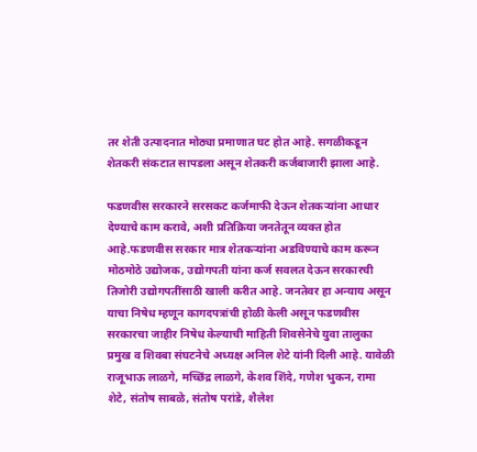तर शेती उत्पादनात मोठ्या प्रमाणात घट होत आहे. सगळीकडून शेतकरी संकटात सापडला असून शेतकरी कर्जबाजारी झाला आहे.

फडणवीस सरकारने सरसकट कर्जमाफी देऊन शेतकऱ्यांना आधार देण्याचे काम करावे, अशी प्रतिक्रिया जनतेतून व्यक्त होत आहे.फडणवीस सरकार मात्र शेतकऱ्यांना अडविण्याचे काम करून मोठमोठे उद्योजक, उद्योगपती यांना कर्ज सवलत देऊन सरकारची तिजोरी उद्योगपतींसाठी खाली करीत आहे. जनतेवर हा अन्याय असून याचा निषेध म्हणून कागदपत्रांची होळी केली असून फडणवीस सरकारचा जाहीर निषेध केल्याची माहिती शिवसेनेचे युवा तालुका प्रमुख व शिवबा संघटनेचे अध्यक्ष अनिल शेटे यांनी दिली आहे. यावेळी राजूभाऊ लाळगे, मच्छिंद्र लाळगे, केशव शिंदे, गणेश भुकन, रामा शेटे, संतोष साबळे, संतोष परांडे, शैलेश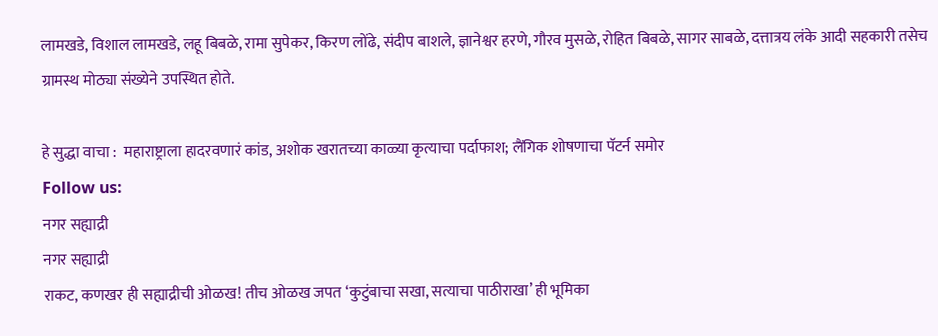लामखडे, विशाल लामखडे, लहू बिबळे, रामा सुपेकर, किरण लोंढे, संदीप बाशले, ज्ञानेश्वर हरणे, गौरव मुसळे, रोहित बिबळे, सागर साबळे, दत्तात्रय लंके आदी सहकारी तसेच ग्रामस्थ मोठ्या संख्येने उपस्थित होते.

हे सुद्धा वाचा :  महाराष्ट्राला हादरवणारं कांड, अशोक खरातच्या काळ्या कृत्याचा पर्दाफाश; लैंगिक शोषणाचा पॅटर्न समोर
Follow us:
नगर सह्याद्री
नगर सह्याद्री
राकट, कणखर ही सह्याद्रीची ओळख! तीच ओळख जपत ‘कुटुंबाचा सखा, सत्याचा पाठीराखा’ ही भूमिका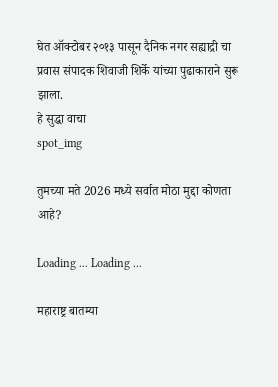घेत ऑक्टोबर २०१३ पासून दैनिक नगर सह्याद्री चा प्रवास संपादक शिवाजी शिर्के यांच्या पुढाकाराने सुरू झाला.
हे सुद्धा वाचा
spot_img

तुमच्या मते 2026 मध्ये सर्वात मोठा मुद्दा कोणता आहे?

Loading ... Loading ...

महाराष्ट्र बातम्या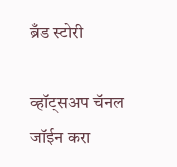ब्रँड स्टोरी

व्हॉट्सअप चॅनल जॉईन करा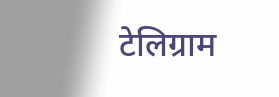टेलिग्राम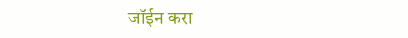जॉईन करा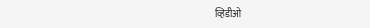व्हिडीओ